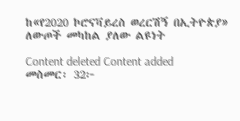ከ«የ2020 ኮሮናቫይረስ ወረርሽኝ በኢትዮጵያ» ለውጦች መካከል ያለው ልዩነት

Content deleted Content added
መስመር፡ 32፦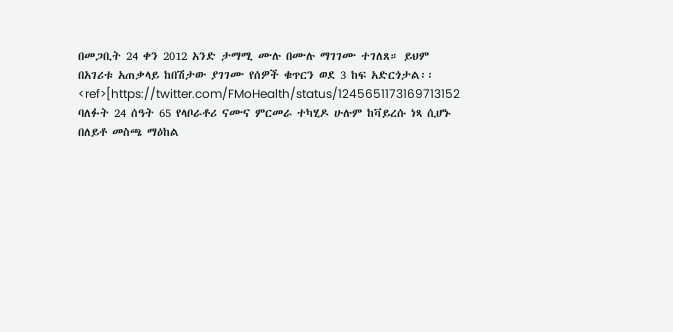በመጋቢት 24 ቀን 2012 አንድ ታማሚ ሙሉ በሙሉ ማገገሙ ተገለጸ። ይህም በአገሪቱ አጠቃላይ ከበሽታው ያገገሙ የሰዎች ቁጥርን ወደ 3 ከፍ አድርጎታል፡፡ <ref>[https://twitter.com/FMoHealth/status/1245651173169713152 ባለፉት 24 ሰዓት 65 የላቦራቶሪ ናሙና ምርመራ ተካሂዶ ሁሉም ከቫይረሱ ነጻ ሲሆኑ በለይቶ መስጫ ማዕከል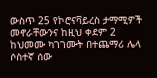ውስጥ 25 የኮሮናቫይረስ ታማሚዎች መኖራቸውንና ከዚህ ቀደም 2 ከህመሙ ካገገሙት በተጨማሪ ሌላ ሶስተኛ ሰው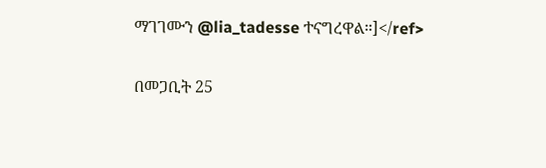ማገገሙን @lia_tadesse ተናግረዋል።]</ref>

በመጋቢት 25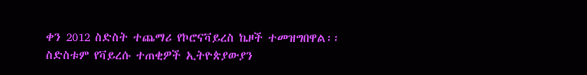ቀን 2012 ስድስት ተጨማሪ የኮሮናቫይረስ ኬዞች ተመዝግበዋል፡፡ ስድስቱም የቫይረሱ ተጠቂዎች ኢትዮጵያውያን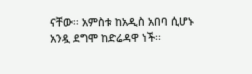ናቸው፡፡ አምስቱ ከአዲስ አበባ ሲሆኑ አንዷ ደግሞ ከድሬዳዋ ነች፡፡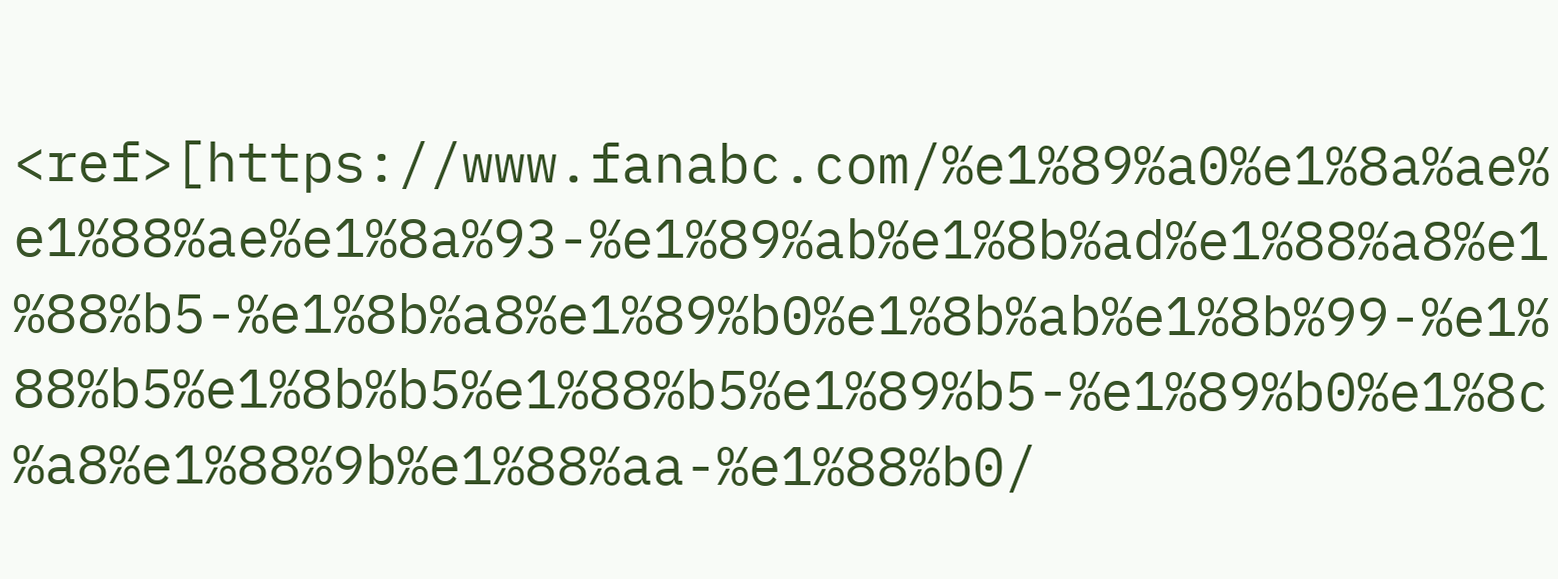<ref>[https://www.fanabc.com/%e1%89%a0%e1%8a%ae%e1%88%ae%e1%8a%93-%e1%89%ab%e1%8b%ad%e1%88%a8%e1%88%b5-%e1%8b%a8%e1%89%b0%e1%8b%ab%e1%8b%99-%e1%88%b5%e1%8b%b5%e1%88%b5%e1%89%b5-%e1%89%b0%e1%8c%a8%e1%88%9b%e1%88%aa-%e1%88%b0/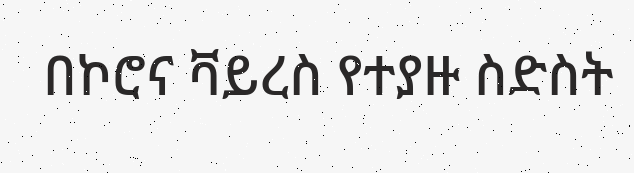በኮሮና ቫይረስ የተያዙ ስድስት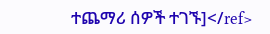ተጨማሪ ሰዎች ተገኙ]</ref>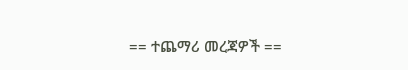== ተጨማሪ መረጃዎች ==